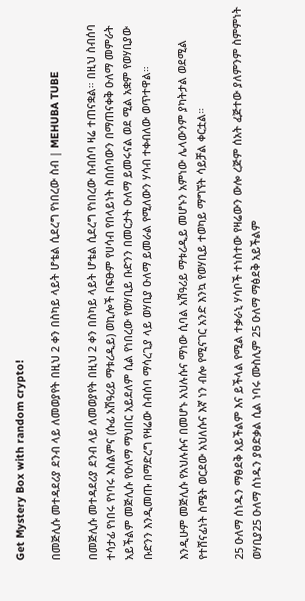Get Mystery Box with random crypto!

በመጅሊሱ መተዳደሪያ ደንብ ላይ ለመወያየት በዚህ 2 ቀን በስካይ ላይት ሆቴል ሲደረግ የነበረው ስብ | MEHUBA TUBE

በመጅሊሱ መተዳደሪያ ደንብ ላይ ለመወያየት በዚህ 2 ቀን በስካይ ላይት ሆቴል ሲደረግ የነበረው ስብሰባ ዛሬ ተጠናቋል። በዚህ ስብሰባ ተሳታፊ የነበሩ የነባሩ እስልምና (ሱፊ አሽዓሪይ ማቱሪዲይ) ወኪሎች በፍፁም የሀሳብ የበላይነት ስበሰባውን በማጠናቀቅ ዑለማ መምራት አይችልም መጅሊሱ የዑለማ ማህበር አይደለም ሲል የነበረው የወሃቢይ ቡድንን በመርታት ዑለማ ይመሩናል ወደ ሚል አቋም የወሃቢያው ቡድንን እንዲመጡ በማድረግ የዛሬው ስብሰባ ማሳረጊያ ላይ ወሃቢያ ዑለማ ይመራል የሚለውን ሃሳብ ተቀብለው ወጥተዋል።

እንዲሁም መጅሊሱ የአህሉሱና በመሆኑ አህሉሱና ማነው ሲባል አሽዓሪይ ማቱሪዲይ መሆኑን አምነው ሌላውንም ያካትታል ወደሚል የተሸናፊነት ስሜት ወርደው አህለሱና እኛ ነን ብሎ የሚናገር አንድ እንኳ የወሃቢይ ተወካይ ማግኘት ሳይቻል ቀርቷል።

25 ዑለማ ሰነዱን ማፅደቅ አይችልም እና ይችላል የሚል ተቃራኒ ሃሳቦች ተነስተው የዛሬውን ውሎ ረጅም ሰአት ፈጅተው ያለምንም ስምምነት ወሃቢያ25 ዑለማ ሰነዱን ያፀድቃል ሲል ነባሩ ሙስሊም 25 ዑለማ ማፅደቅ አይችልም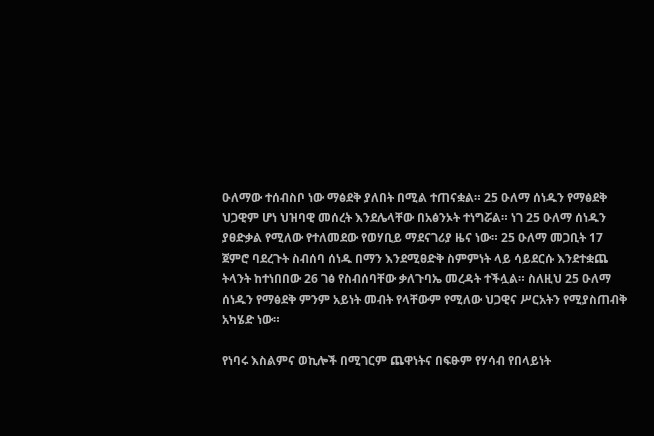ዑለማው ተሰብስቦ ነው ማፅደቅ ያለበት በሚል ተጠናቋል። 25 ዑለማ ሰነዱን የማፅደቅ ህጋዊም ሆነ ህዝባዊ መሰረት እንደሌላቸው በአፅንኦት ተነግሯል። ነገ 25 ዑለማ ሰነዱን ያፀድቃል የሚለው የተለመደው የወሃቢይ ማደናገሪያ ዜና ነው። 25 ዑለማ መጋቢት 17 ጀምሮ ባደረጉት ስብሰባ ሰነዱ በማን እንደሚፀድቅ ስምምነት ላይ ሳይደርሱ እንደተቋጨ ትላንት ከተነበበው 26 ገፅ የስብሰባቸው ቃለጉባኤ መረዳት ተችሏል። ስለዚህ 25 ዑለማ ሰነዱን የማፅደቅ ምንም አይነት መብት የላቸውም የሚለው ህጋዊና ሥርአትን የሚያስጠብቅ አካሄድ ነው።

የነባሩ እስልምና ወኪሎች በሚገርም ጨዋነትና በፍፁም የሃሳብ የበላይነት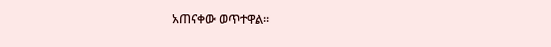አጠናቀው ወጥተዋል።